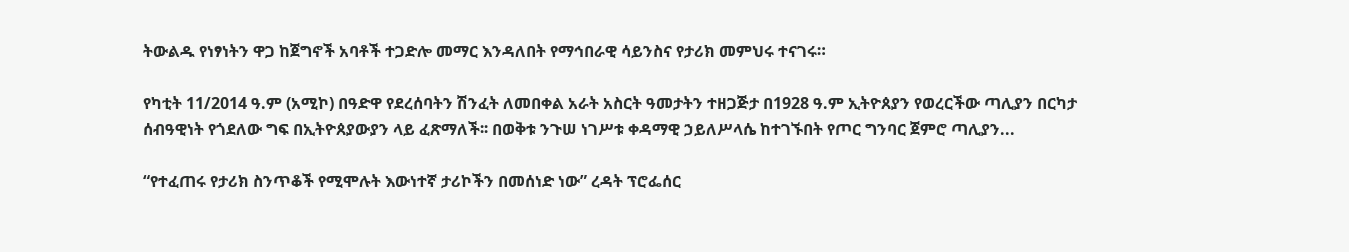ትውልዱ የነፃነትን ዋጋ ከጀግኖች አባቶች ተጋድሎ መማር እንዳለበት የማኅበራዊ ሳይንስና የታሪክ መምህሩ ተናገሩ።

የካቲት 11/2014 ዓ.ም (አሚኮ) በዓድዋ የደረሰባትን ሽንፈት ለመበቀል አራት አስርት ዓመታትን ተዘጋጅታ በ1928 ዓ.ም ኢትዮጰያን የወረርችው ጣሊያን በርካታ ሰብዓዊነት የጎደለው ግፍ በኢትዮጰያውያን ላይ ፈጽማለች፡፡ በወቅቱ ንጉሠ ነገሥቱ ቀዳማዊ ኃይለሥላሴ ከተገኙበት የጦር ግንባር ጀምሮ ጣሊያን...

“የተፈጠሩ የታሪክ ስንጥቆች የሚሞሉት እውነተኛ ታሪኮችን በመሰነድ ነው” ረዳት ፕሮፌሰር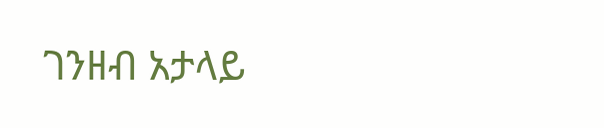ገንዘብ አታላይ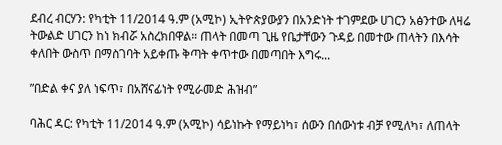ደብረ ብርሃን: የካቲት 11/2014 ዓ.ም (አሚኮ) ኢትዮጵያውያን በአንድነት ተገምደው ሀገርን አፅንተው ለዛሬ ትውልድ ሀገርን ከነ ክብሯ አስረክበዋል። ጠላት በመጣ ጊዜ የቤታቸውን ጉዳይ በመተው ጠላትን በእሳት ቀለበት ውስጥ በማስገባት አይቀጡ ቅጣት ቀጥተው በመጣበት እግሩ...

ʺበድል ቀና ያለ ነፍጥ፣ በአሸናፊነት የሚራመድ ሕዝብ”

ባሕር ዳር: የካቲት 11/2014 ዓ.ም (አሚኮ) ሳይነኩት የማይነካ፣ ሰውን በሰውነቱ ብቻ የሚለካ፣ ለጠላት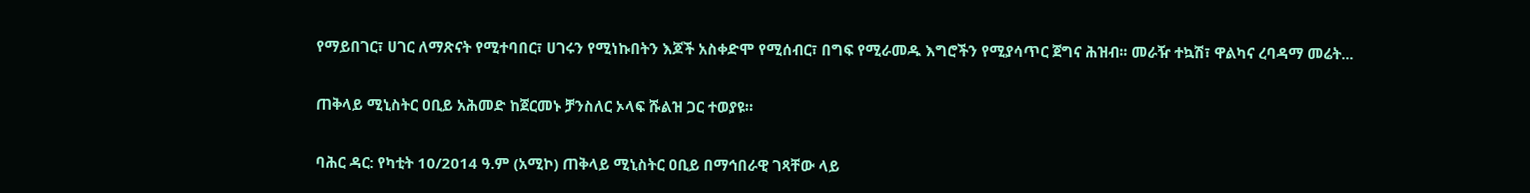የማይበገር፣ ሀገር ለማጽናት የሚተባበር፣ ሀገሩን የሚነኩበትን እጆች አስቀድሞ የሚሰብር፣ በግፍ የሚራመዱ እግሮችን የሚያሳጥር ጀግና ሕዝብ፡፡ መራዥ ተኳሽ፣ ዋልካና ረባዳማ መሬት...

ጠቅላይ ሚኒስትር ዐቢይ አሕመድ ከጀርመኑ ቻንስለር ኦላፍ ሹልዝ ጋር ተወያዩ።

ባሕር ዳር: የካቲት 10/2014 ዓ.ም (አሚኮ) ጠቅላይ ሚኒስትር ዐቢይ በማኅበራዊ ገጻቸው ላይ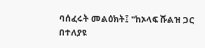ባሰፈሩት መልዕክት፤ "ከኦላፍ ሹልዝ ጋር በተለያዩ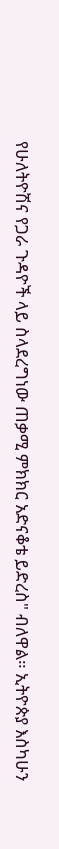የሁለትዮሽና የጋራ ጉዳዮች ላይ ስላደረግነው ጠቃሚ ምክክር አድናቆቴ ይድረስ" ብለዋል። ኢትዮጵያ እስካሁን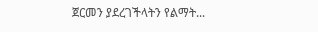ጀርመን ያደረገችላትን የልማት...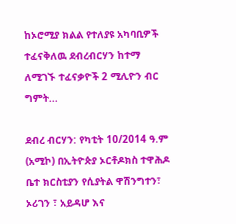ከኦሮሚያ ክልል የተለያዩ አካባቢዎች ተፈናቅለዉ ደብረብርሃን ከተማ ለሚገኙ ተፈናቃዮች 2 ሚሊዮን ብር ግምት...

ደብረ ብርሃን: የካቲት 10/2014 ዓ.ም (አሚኮ) በኢትዮጵያ ኦርቶዶክስ ተዋሕዶ ቤተ ክርስቲያን የሲያትል ዋሽንግተን፣ ኦሪገን ፣ አይዳሆ እና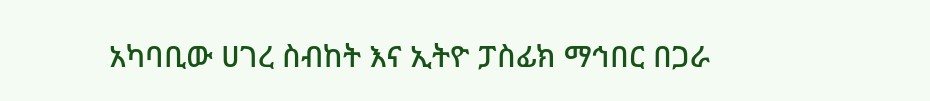አካባቢው ሀገረ ስብከት እና ኢትዮ ፓስፊክ ማኅበር በጋራ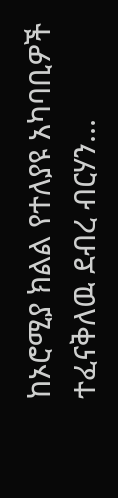ከኦሮሚያ ክልል የተለያዩ አካባቢዎች ተፈናቅለዉ ደብረ ብርሃን...